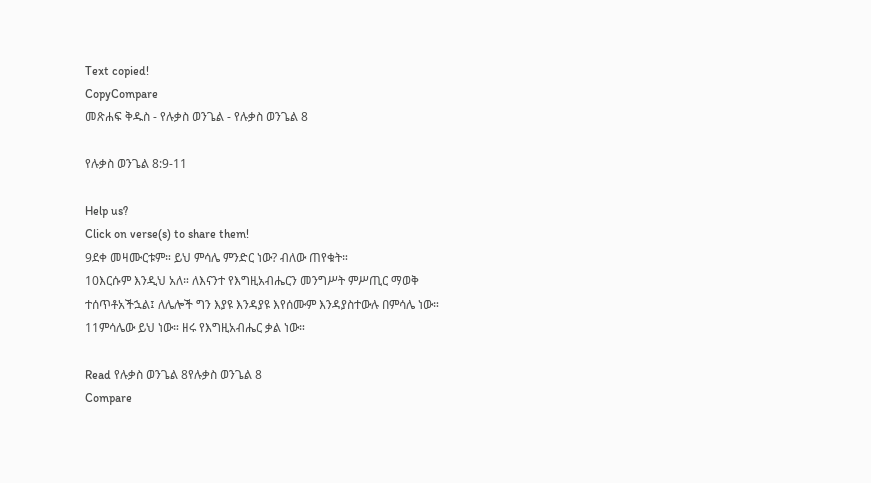Text copied!
CopyCompare
መጽሐፍ ቅዱስ - የሉቃስ ወንጌል - የሉቃስ ወንጌል 8

የሉቃስ ወንጌል 8:9-11

Help us?
Click on verse(s) to share them!
9ደቀ መዛሙርቱም። ይህ ምሳሌ ምንድር ነው? ብለው ጠየቁት።
10እርሱም እንዲህ አለ። ለእናንተ የእግዚአብሔርን መንግሥት ምሥጢር ማወቅ ተሰጥቶአችኋል፤ ለሌሎች ግን እያዩ እንዳያዩ እየሰሙም እንዳያስተውሉ በምሳሌ ነው።
11ምሳሌው ይህ ነው። ዘሩ የእግዚአብሔር ቃል ነው።

Read የሉቃስ ወንጌል 8የሉቃስ ወንጌል 8
Compare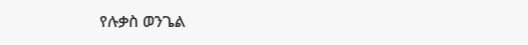የሉቃስ ወንጌል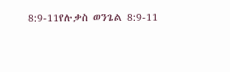8:9-11የሉቃስ ወንጌል 8:9-11